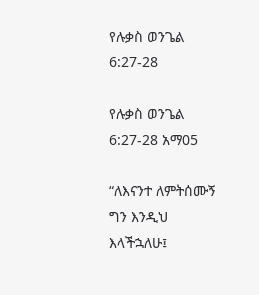የሉቃስ ወንጌል 6:27-28

የሉቃስ ወንጌል 6:27-28 አማ05

“ለእናንተ ለምትሰሙኝ ግን እንዲህ እላችኋለሁ፤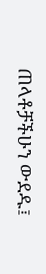ጠላቶቻችሁን ውደዱ፤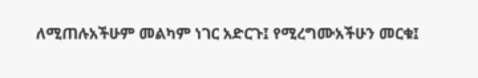ለሚጠሉአችሁም መልካም ነገር አድርጉ፤ የሚረግሙአችሁን መርቁ፤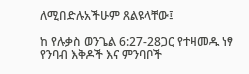ለሚበድሉአችሁም ጸልዩላቸው፤

ከ የሉቃስ ወንጌል 6:27-28ጋር የተዛመዱ ነፃ የንባብ እቅዶች እና ምንባቦች